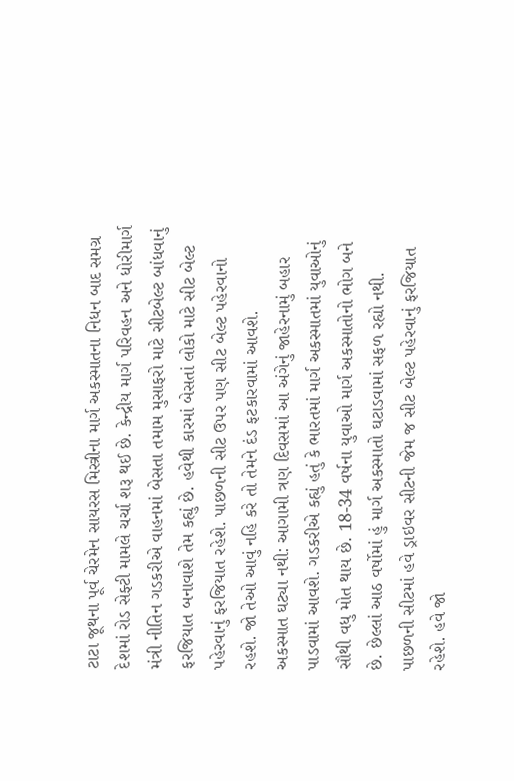ટાટા જૂથના પૂર્વ ચેરમેન સાયરસ મિસ્ત્રીના માર્ગ અકસ્માતના નિધન બાદ સમગ્ર દેશમાં રોડ સેફ્ટી મામલે ચર્ચા શરૂ થઈ છે. કેન્દ્રીય માર્ગ પરિવહન અને ધોરીમાર્ગ મંત્રી નીતિન ગડકરીએ વાહનમાં બેસતા તમામ મુસાફરો માટે સીટબેલ્ટ બાંધવાનું ફરજિયાત બનાવાશે તેમ કહ્યું છે. હવેથી કારમાં બેસતાં લોકો માટે સીટ બેલ્ટ પહેરવાનું ફરજિયાત રહેશે. પાછળની સીટ ઉપર પણ સીટ બેલ્ટ પહેરવાનો રહશે. જો તેઓ આવું નહિ કરે તો તેમને દંડ ફટકારવામાં આવશે.
અકસ્માત ઘટ્યા નથી: આગામી ત્રણ દિવસમાં આ અંગેનું જાહેરનામું બહાર પાડવામાં આવશે. ગડકરીએ કહ્યું હતું કે ભારતમાં માર્ગ અકસ્માતમાં યુવાઓનું સૌથી વધુ મોત થાય છે. 18-34 વર્ષના યુવાઓ માર્ગ અકસ્માતોનો ભોગ બને છે. છેલ્લાં આઠ વર્ષોમાં હું માર્ગ અકસ્માતો ઘટાડવામાં સફળ રહ્યો નથી. પાછળની સીટમાં હવે ડ્રાઇવર સીટની જેમ જ સીટ બેલ્ટ પહેરવાનું ફરજિયાત રહેશે. હવે જો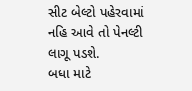સીટ બેલ્ટો પહેરવામાં નહિ આવે તો પેનલ્ટી લાગૂ પડશે.
બધા માટે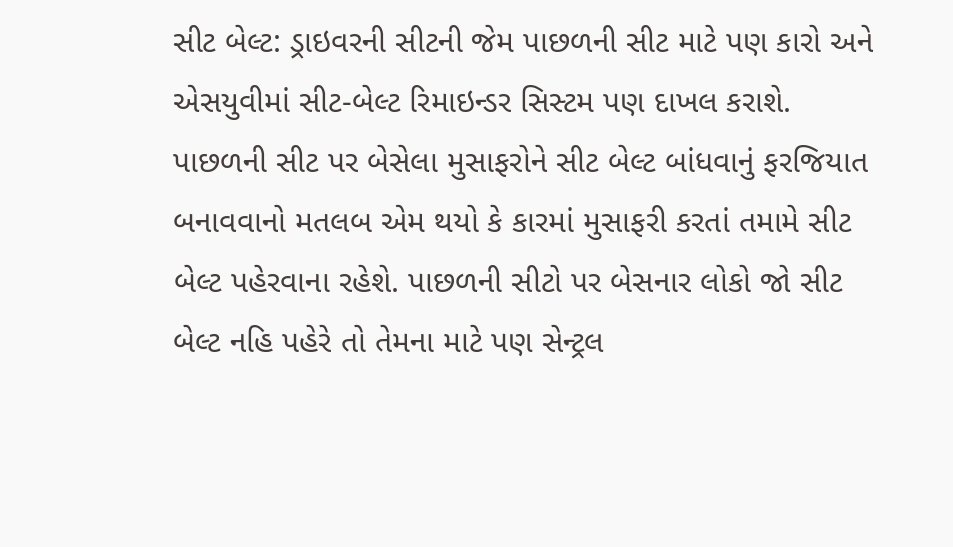સીટ બેલ્ટ: ડ્રાઇવરની સીટની જેમ પાછળની સીટ માટે પણ કારો અને એસયુવીમાં સીટ-બેલ્ટ રિમાઇન્ડર સિસ્ટમ પણ દાખલ કરાશે. પાછળની સીટ પર બેસેલા મુસાફરોને સીટ બેલ્ટ બાંધવાનું ફરજિયાત બનાવવાનો મતલબ એમ થયો કે કારમાં મુસાફરી કરતાં તમામે સીટ બેલ્ટ પહેરવાના રહેશે. પાછળની સીટો પર બેસનાર લોકો જો સીટ બેલ્ટ નહિ પહેરે તો તેમના માટે પણ સેન્ટ્રલ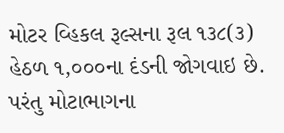મોટર વ્હિકલ રૂલ્સના રૂલ ૧૩૮(૩) હેઠળ ૧,૦૦૦ના દંડની જોગવાઇ છે. પરંતુ મોટાભાગના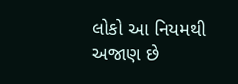લોકો આ નિયમથી અજાણ છે